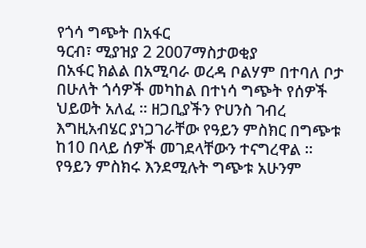የጎሳ ግጭት በአፋር
ዓርብ፣ ሚያዝያ 2 2007ማስታወቂያ
በአፋር ክልል በአሚባራ ወረዳ ቦልሃም በተባለ ቦታ በሁለት ጎሳዎች መካከል በተነሳ ግጭት የሰዎች ህይወት አለፈ ። ዘጋቢያችን ዮሀንስ ገብረ እግዚአብሄር ያነጋገራቸው የዓይን ምስክር በግጭቱ ከ10 በላይ ሰዎች መገደላቸውን ተናግረዋል ። የዓይን ምስክሩ እንደሚሉት ግጭቱ አሁንም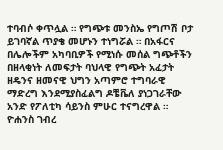ተባብሶ ቀጥሏል ። የግጭቱ መንስኤ የግጦሽ ቦታ ይገባኛል ጥያቄ መሆኑን ተነግሯል ። በአፋርና በሌሎችም አካባቢዎች የሚነሱ መሰል ግጭቶችን በዘላቂነት ለመፍታት ባህላዊ የግጭት አፈታት ዘዴንና ዘመናዊ ህግን አጣምሮ ተግባራዊ ማድረግ እንደሚያስፈልግ ዶቼቬለ ያነጋገራቸው አንድ የፖለቲካ ሳይንስ ምሁር ተናግረዋል ።
ዮሐንስ ገብረ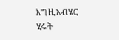እግዚአብሄር
ሂሩት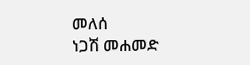መለሰ
ነጋሽ መሐመድ